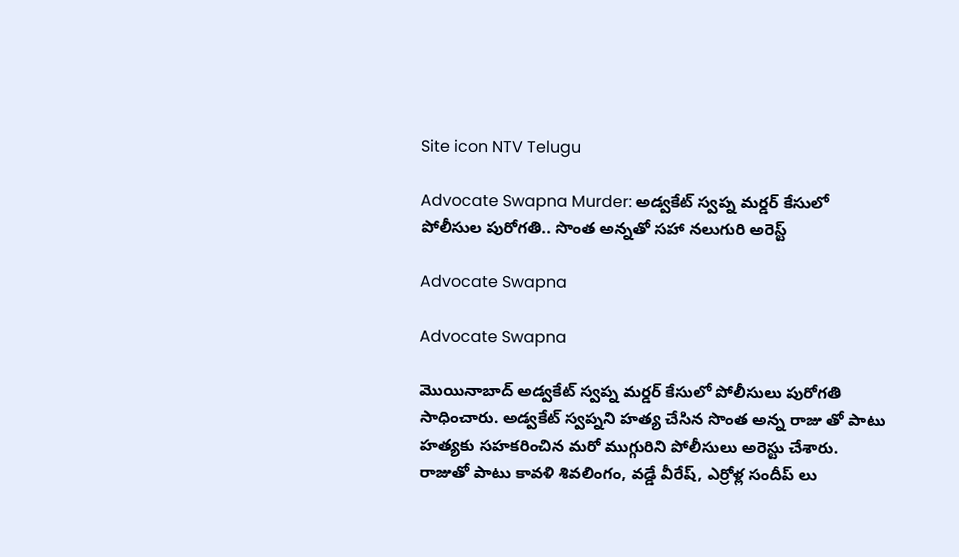Site icon NTV Telugu

Advocate Swapna Murder: అడ్వకేట్ స్వప్న మర్డర్ కేసులో పోలీసుల పురోగతి.. సొంత అన్నతో సహా నలుగురి అరెస్ట్

Advocate Swapna

Advocate Swapna

మొయినాబాద్ అడ్వకేట్ స్వప్న మర్డర్ కేసులో పోలీసులు పురోగతి సాధించారు. అడ్వకేట్ స్వప్నని హత్య చేసిన సొంత అన్న రాజు తో పాటు హత్యకు సహకరించిన మరో ముగ్గురిని పోలీసులు అరెస్టు చేశారు. రాజుతో పాటు కావళి శివలింగం, వడ్డే వీరేష్, ఎర్రోళ్ల సందీప్ లు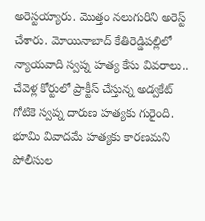అరెస్టయ్యారు. మొత్తం నలుగురిని అరెస్ట్ చేశారు. మోయినాబాద్ కేతిరెడ్డిపల్లిలో న్యాయవాది స్వప్న హత్య కేసు వివరాలు.. చేవెళ్ల కోర్టులో ప్రాక్టీస్ చేస్తున్న అడ్వకేట్ గోటికె స్వప్న దారుణ హత్యకు గురైంది. భూమి వివాదమే హత్యకు కారణమని పోలీసుల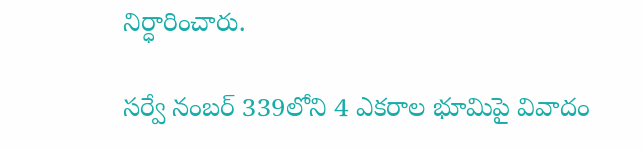నిర్ధారించారు.

సర్వే నంబర్ 339లోని 4 ఎకరాల భూమిపై వివాదం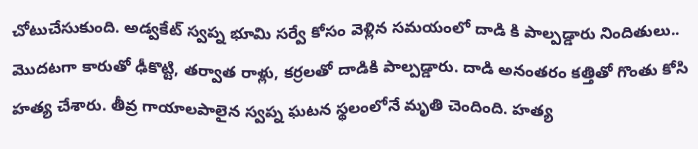చోటుచేసుకుంది. అడ్వకేట్ స్వప్న భూమి సర్వే కోసం వెళ్లిన సమయంలో దాడి కి పాల్పడ్డారు నిందితులు.. మొదటగా కారుతో ఢీకొట్టి, తర్వాత రాళ్లు, కర్రలతో దాడికి పాల్పడ్డారు. దాడి అనంతరం కత్తితో గొంతు కోసి హత్య చేశారు. తీవ్ర గాయాలపాలైన స్వప్న ఘటన స్థలంలోనే మృతి చెందింది. హత్య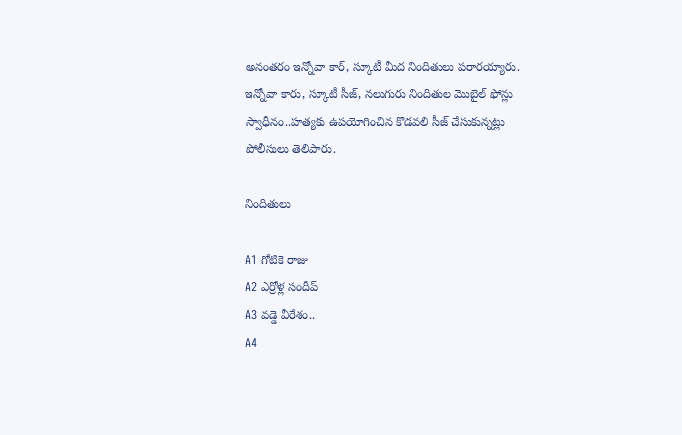అనంతరం ఇన్నోవా కార్, స్కూటీ మీద నిందితులు పరారయ్యారు. ఇన్నోవా కారు, స్కూటీ సీజ్, నలుగురు నిందితుల మొబైల్ ఫోన్లు స్వాధీనం..హత్యకు ఉపయోగించిన కొడవలి సీజ్ చేసుకున్నట్లు పోలీసులు తెలిపారు.

నిందితులు

A1 గోటికె రాజు
A2 ఎర్రోళ్ల సందీప్
A3 వడ్డె వీరేశం..
A4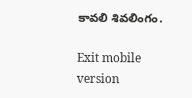కావలి శివలింగం.

Exit mobile version